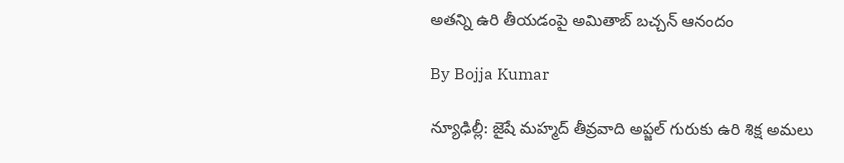అతన్ని ఉరి తీయడంపై అమితాబ్ బచ్చన్ ఆనందం

By Bojja Kumar

న్యూఢిల్లీ: జైషే మహ్మద్ తీవ్రవాది అప్జల్ గురుకు ఉరి శిక్ష అమలు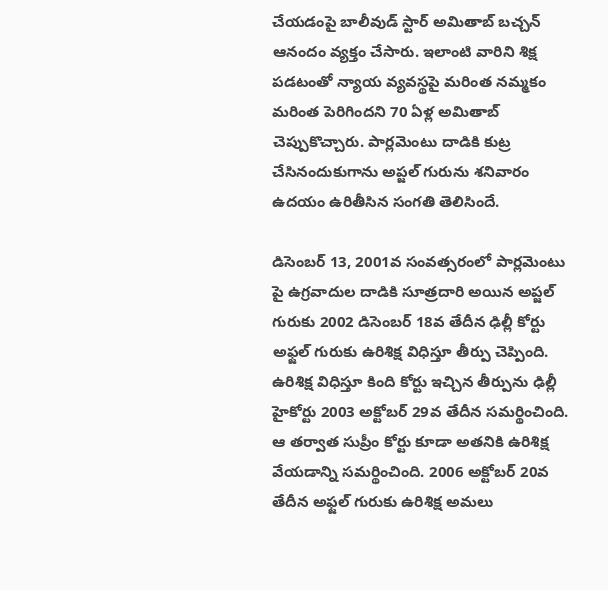చేయడంపై బాలీవుడ్ స్టార్ అమితాబ్ బచ్చన్ ఆనందం వ్యక్తం చేసారు. ఇలాంటి వారిని శిక్ష పడటంతో న్యాయ వ్యవస్థపై మరింత నమ్మకం మరింత పెరిగిందని 70 ఏళ్ల అమితాబ్ చెప్పుకొచ్చారు. పార్లమెంటు దాడికి కుట్ర చేసినందుకుగాను అప్జల్ గురును శనివారం ఉదయం ఉరితీసిన సంగతి తెలిసిందే.

డిసెంబర్ 13, 2001వ సంవత్సరంలో పార్లమెంటు పై ఉగ్రవాదుల దాడికి సూత్రదారి అయిన అప్జల్ గురుకు 2002 డిసెంబర్ 18వ తేదీన ఢిల్లీ కోర్టు అఫ్జల్ గురుకు ఉరిశిక్ష విధిస్తూ తీర్పు చెప్పింది. ఉరిశిక్ష విధిస్తూ కింది కోర్టు ఇచ్చిన తీర్పును ఢిల్లీ హైకోర్టు 2003 అక్టోబర్ 29వ తేదీన సమర్థించింది. ఆ తర్వాత సుప్రీం కోర్టు కూడా అతనికి ఉరిశిక్ష వేయడాన్ని సమర్థించింది. 2006 అక్టోబర్ 20వ తేదీన అఫ్జల్ గురుకు ఉరిశిక్ష అమలు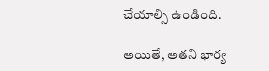చేయాల్సి ఉండింది.

అయితే, అతని భార్య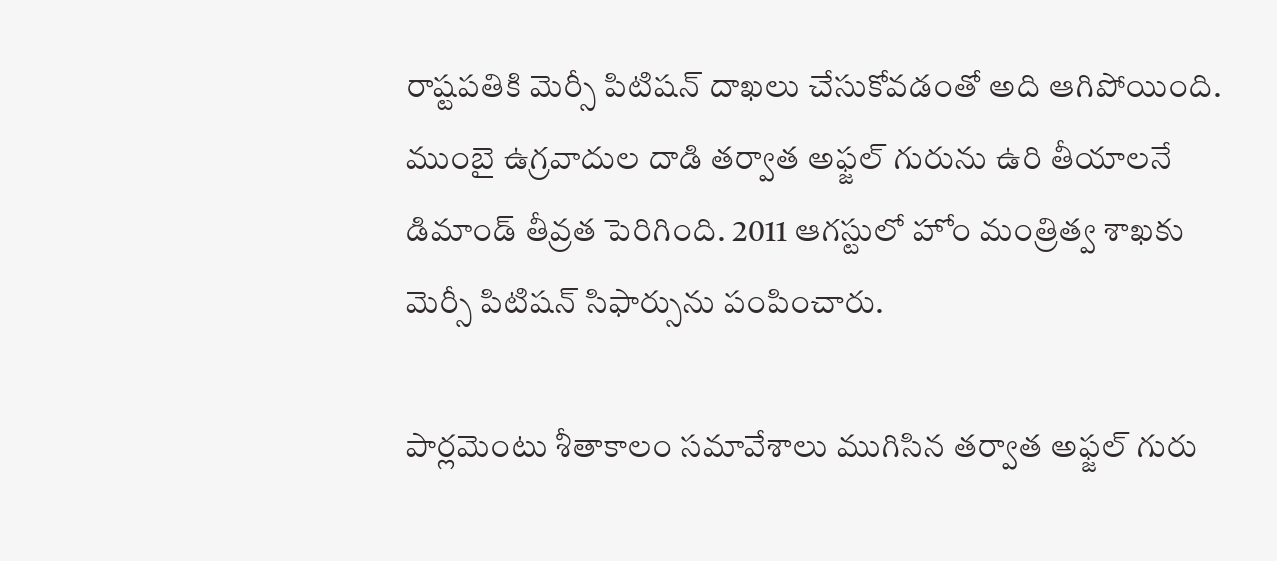రాష్టపతికి మెర్సీ పిటిషన్ దాఖలు చేసుకోవడంతో అది ఆగిపోయింది. ముంబై ఉగ్రవాదుల దాడి తర్వాత అఫ్జల్ గురును ఉరి తీయాలనే డిమాండ్ ‌తీవ్రత పెరిగింది. 2011 ఆగస్టులో హోం మంత్రిత్వ శాఖకు మెర్సీ పిటిషన్ సిఫార్సును పంపించారు.

పార్లమెంటు శీతాకాలం సమావేశాలు ముగిసిన తర్వాత అఫ్జల్ గురు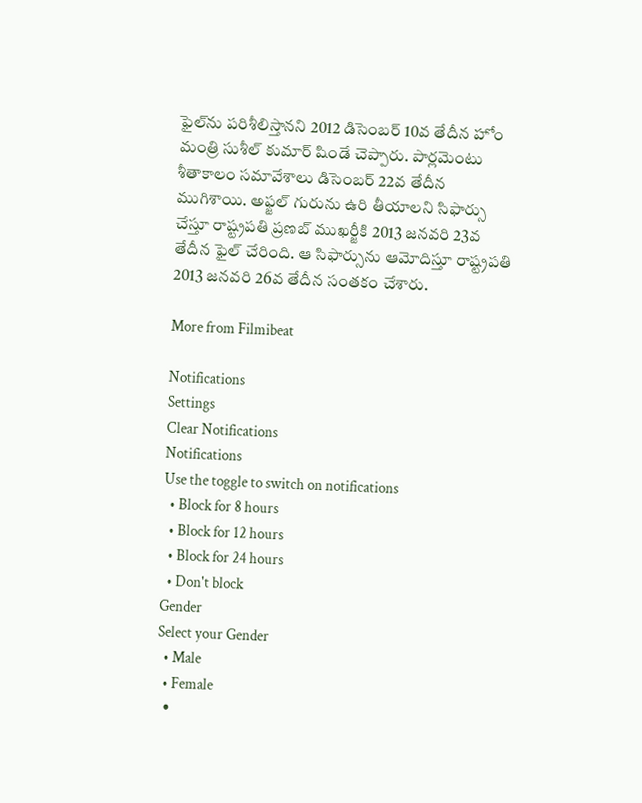ఫైల్‌ను పరిశీలిస్తానని 2012 డిసెంబర్ 10వ తేదీన హోం మంత్రి సుశీల్ కుమార్ షిండే చెప్పారు. పార్లమెంటు శీతాకాలం సమావేశాలు డిసెంబర్ 22వ తేదీన ముగిశాయి. అఫ్జల్ గురును ఉరి తీయాలని సిఫార్సు చేస్తూ రాష్ట్రపతి ప్రణబ్ ముఖర్జీకి 2013 జనవరి 23వ తేదీన ఫైల్ చేరింది. ఆ సిఫార్సును ఆమోదిస్తూ రాష్ట్రపతి 2013 జనవరి 26వ తేదీన సంతకం చేశారు.

More from Filmibeat

Notifications
Settings
Clear Notifications
Notifications
Use the toggle to switch on notifications
  • Block for 8 hours
  • Block for 12 hours
  • Block for 24 hours
  • Don't block
Gender
Select your Gender
  • Male
  • Female
  •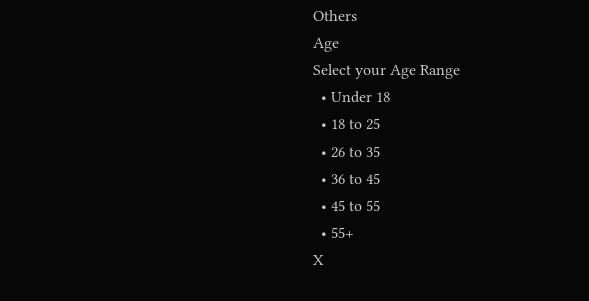Others
Age
Select your Age Range
  • Under 18
  • 18 to 25
  • 26 to 35
  • 36 to 45
  • 45 to 55
  • 55+
X